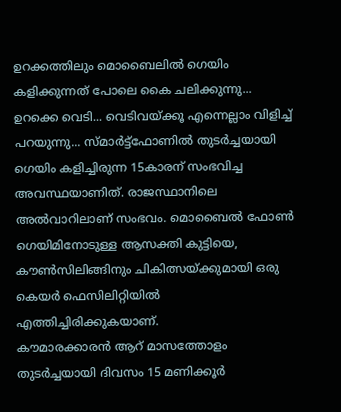ഉറക്കത്തിലും മൊബൈലിൽ ഗെയിം കളിക്കുന്നത് പോലെ കൈ ചലിക്കുന്നു... ഉറക്കെ വെടി... വെടിവയ്ക്കൂ എന്നെല്ലാം വിളിച്ച് പറയുന്നു... സ്മാർട്ട്ഫോണിൽ തുടർച്ചയായി ഗെയിം കളിച്ചിരുന്ന 15കാരന് സംഭവിച്ച അവസ്ഥയാണിത്. രാജസ്ഥാനിലെ അൽവാറിലാണ് സംഭവം. മൊബൈൽ ഫോൺ ഗെയിമിനോടുള്ള ആസക്തി കുട്ടിയെ, കൗൺസിലിങ്ങിനും ചികിത്സയ്ക്കുമായി ഒരു കെയർ ഫെസിലിറ്റിയിൽ എത്തിച്ചിരിക്കുകയാണ്.
കൗമാരക്കാരൻ ആറ് മാസത്തോളം തുടർച്ചയായി ദിവസം 15 മണിക്കൂർ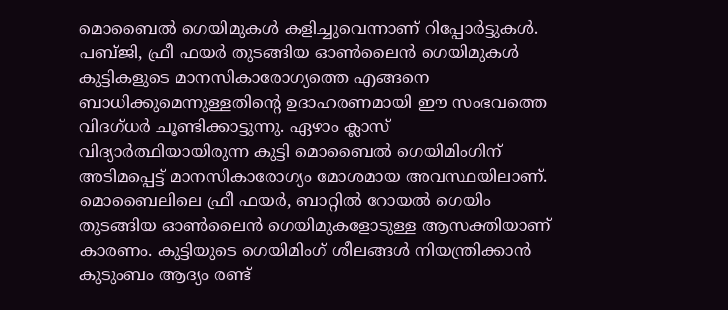മൊബൈൽ ഗെയിമുകൾ കളിച്ചുവെന്നാണ് റിപ്പോർട്ടുകൾ. പബ്ജി, ഫ്രീ ഫയർ തുടങ്ങിയ ഓൺലൈൻ ഗെയിമുകൾ കുട്ടികളുടെ മാനസികാരോഗ്യത്തെ എങ്ങനെ ബാധിക്കുമെന്നുള്ളതിന്റെ ഉദാഹരണമായി ഈ സംഭവത്തെ വിദഗ്ധർ ചൂണ്ടിക്കാട്ടുന്നു. ഏഴാം ക്ലാസ് വിദ്യാർത്ഥിയായിരുന്ന കുട്ടി മൊബൈൽ ഗെയിമിംഗിന് അടിമപ്പെട്ട് മാനസികാരോഗ്യം മോശമായ അവസ്ഥയിലാണ്.
മൊബൈലിലെ ഫ്രീ ഫയർ, ബാറ്റിൽ റോയൽ ഗെയിം തുടങ്ങിയ ഓൺലൈൻ ഗെയിമുകളോടുള്ള ആസക്തിയാണ് കാരണം. കുട്ടിയുടെ ഗെയിമിംഗ് ശീലങ്ങൾ നിയന്ത്രിക്കാൻ കുടുംബം ആദ്യം രണ്ട്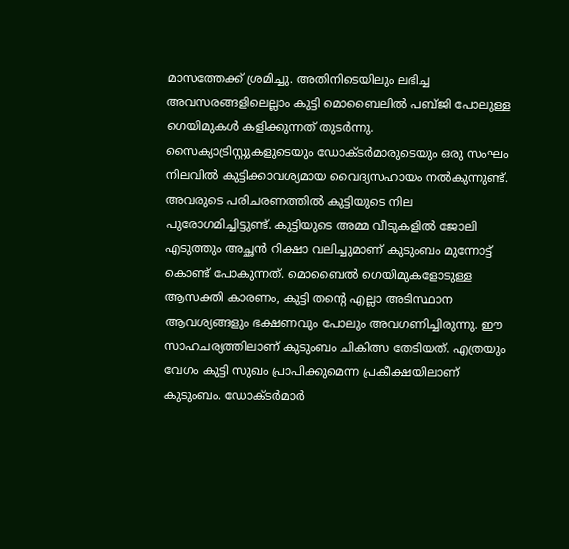മാസത്തേക്ക് ശ്രമിച്ചു. അതിനിടെയിലും ലഭിച്ച അവസരങ്ങളിലെല്ലാം കുട്ടി മൊബൈലിൽ പബ്ജി പോലുള്ള ഗെയിമുകൾ കളിക്കുന്നത് തുടർന്നു. സൈക്യാട്രിസ്റ്റുകളുടെയും ഡോക്ടർമാരുടെയും ഒരു സംഘം നിലവിൽ കുട്ടിക്കാവശ്യമായ വൈദ്യസഹായം നൽകുന്നുണ്ട്.
അവരുടെ പരിചരണത്തിൽ കുട്ടിയുടെ നില പുരോഗമിച്ചിട്ടുണ്ട്. കുട്ടിയുടെ അമ്മ വീടുകളിൽ ജോലി എടുത്തും അച്ഛൻ റിക്ഷാ വലിച്ചുമാണ് കുടുംബം മുന്നോട്ട് കൊണ്ട് പോകുന്നത്. മൊബൈൽ ഗെയിമുകളോടുള്ള ആസക്തി കാരണം, കുട്ടി തന്റെ എല്ലാ അടിസ്ഥാന ആവശ്യങ്ങളും ഭക്ഷണവും പോലും അവഗണിച്ചിരുന്നു. ഈ സാഹചര്യത്തിലാണ് കുടുംബം ചികിത്സ തേടിയത്. എത്രയും വേഗം കുട്ടി സുഖം പ്രാപിക്കുമെന്ന പ്രകീക്ഷയിലാണ് കുടുംബം. ഡോക്ടർമാർ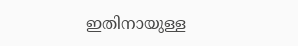ഇതിനായുള്ള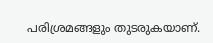പരിശ്രമങ്ങളും തുടരുകയാണ്.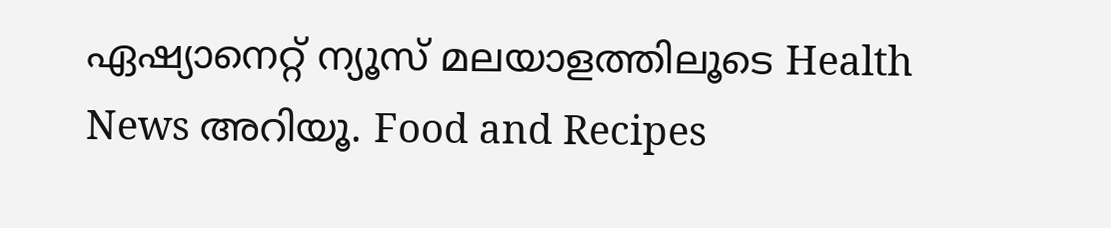ഏഷ്യാനെറ്റ് ന്യൂസ് മലയാളത്തിലൂടെ Health News അറിയൂ. Food and Recipes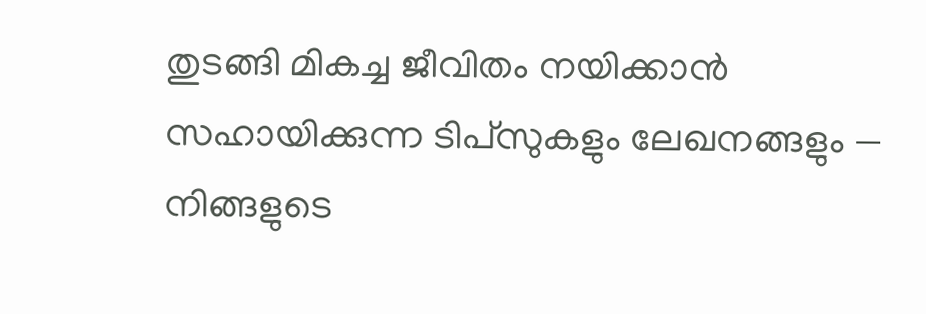തുടങ്ങി മികച്ച ജീവിതം നയിക്കാൻ സഹായിക്കുന്ന ടിപ്സുകളും ലേഖനങ്ങളും — നിങ്ങളുടെ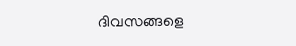ദിവസങ്ങളെ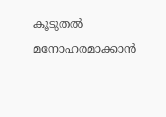കൂടുതൽ മനോഹരമാക്കാൻ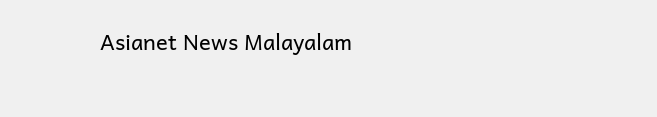Asianet News Malayalam